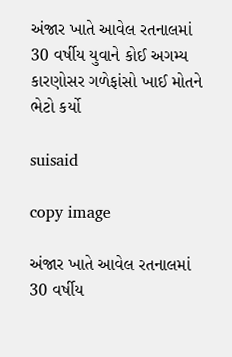અંજાર ખાતે આવેલ રતનાલમાં 30 વર્ષીય યુવાને કોઈ અગમ્ય કારણોસર ગળેફાંસો ખાઈ મોતને ભેટો કર્યો

suisaid

copy image

અંજાર ખાતે આવેલ રતનાલમાં 30 વર્ષીય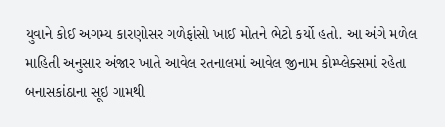યુવાને કોઈ અગમ્ય કારણોસર ગળેફાંસો ખાઈ મોતને ભેટો કર્યો હતો. આ અંગે મળેલ માહિતી અનુસાર અંજાર ખાતે આવેલ રતનાલમાં આવેલ જીનામ કોમ્પ્લેક્સમાં રહેતા બનાસકાંઠાના સૂઇ ગામથી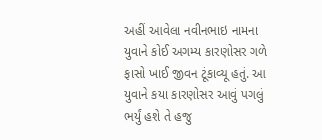અહીં આવેલા નવીનભાઇ નામના યુવાને કોઈ અગમ્ય કારણોસર ગળે ફાસો ખાઈ જીવન ટૂંકાવ્યૂ હતું. આ યુવાને કયા કારણોસર આવું પગલું ભર્યું હશે તે હજુ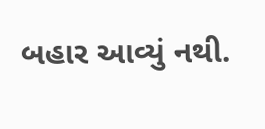બહાર આવ્યું નથી.